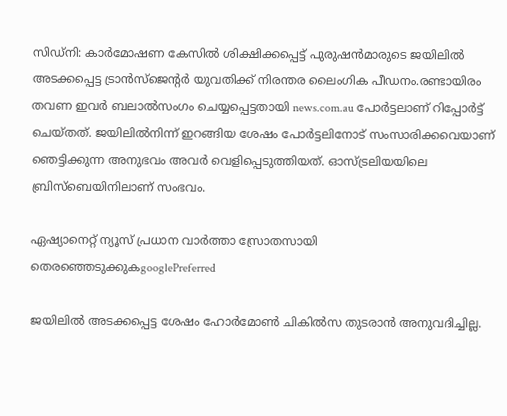സിഡ്‌നി: കാര്‍മോഷണ കേസില്‍ ശിക്ഷിക്കപ്പെട്ട് പുരുഷന്‍മാരുടെ ജയിലില്‍ അടക്കപ്പെട്ട ട്രാന്‍സ്‌ജെന്റര്‍ യുവതിക്ക് നിരന്തര ലൈംഗിക പീഡനം.രണ്ടായിരം തവണ ഇവര്‍ ബലാല്‍സംഗം ചെയ്യപ്പെട്ടതായി news.com.au പോര്‍ട്ടലാണ് റിപ്പോര്‍ട്ട് ചെയ്തത്. ജയിലില്‍നിന്ന് ഇറങ്ങിയ ശേഷം പോര്‍ട്ടലിനോട് സംസാരിക്കവെയാണ് ഞെട്ടിക്കുന്ന അനുഭവം അവര്‍ വെളിപ്പെടുത്തിയത്. ഓസ്ട്രലിയയിലെ ബ്രിസ്‌ബെയിനിലാണ് സംഭവം.

ഏഷ്യാനെറ്റ് ന്യൂസ് പ്രധാന വാർത്താ സ്രോതസായി തെരഞ്ഞെടുക്കുകgooglePreferred

ജയിലില്‍ അടക്കപ്പെട്ട ശേഷം ഹോര്‍മോണ്‍ ചികില്‍സ തുടരാന്‍ അനുവദിച്ചില്ല.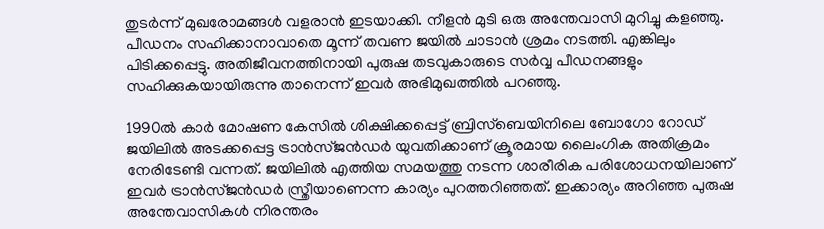തുടര്‍ന്ന് മുഖരോമങ്ങള്‍ വളരാന്‍ ഇടയാക്കി. നീളന്‍ മുടി ഒരു അന്തേവാസി മുറിച്ചു കളഞ്ഞു. പീഡനം സഹിക്കാനാവാതെ മൂന്ന് തവണ ജയില്‍ ചാടാന്‍ ശ്രമം നടത്തി. എങ്കിലും പിടിക്കപ്പെട്ടു. അതിജീവനത്തിനായി പുരുഷ തടവുകാരുടെ സര്‍വ്വ പീഡനങ്ങളും സഹിക്കുകയായിരുന്നു താനെന്ന് ഇവര്‍ അഭിമുഖത്തില്‍ പറഞ്ഞു.

1990ല്‍ കാര്‍ മോഷണ കേസില്‍ ശിക്ഷിക്കപ്പെട്ട് ബ്രിസ്‌ബെയിനിലെ ബോഗോ റോഡ് ജയിലില്‍ അടക്കപ്പെട്ട ട്രാന്‍സ്ജന്‍ഡര്‍ യുവതിക്കാണ് ക്രൂരമായ ലൈംഗിക അതിക്രമം നേരിടേണ്ടി വന്നത്. ജയിലില്‍ എത്തിയ സമയത്തു നടന്ന ശാരീരിക പരിശോധനയിലാണ് ഇവര്‍ ട്രാന്‍സ്ജന്‍ഡര്‍ സ്ത്രീയാണെന്ന കാര്യം പുറത്തറിഞ്ഞത്. ഇക്കാര്യം അറിഞ്ഞ പുരുഷ അന്തേവാസികള്‍ നിരന്തരം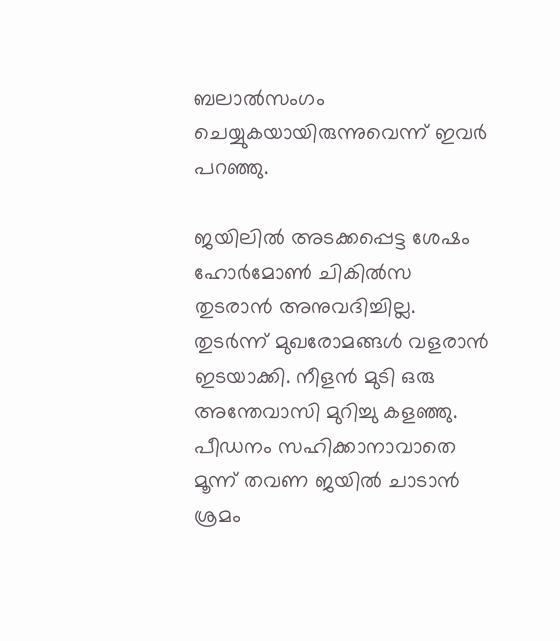ബലാല്‍സംഗം ചെയ്യുകയായിരുന്നുവെന്ന് ഇവര്‍ പറഞ്ഞു.

ജയിലില്‍ അടക്കപ്പെട്ട ശേഷം ഹോര്‍മോണ്‍ ചികില്‍സ തുടരാന്‍ അനുവദിച്ചില്ല. തുടര്‍ന്ന് മുഖരോമങ്ങള്‍ വളരാന്‍ ഇടയാക്കി. നീളന്‍ മുടി ഒരു അന്തേവാസി മുറിച്ചു കളഞ്ഞു. പീഡനം സഹിക്കാനാവാതെ മൂന്ന് തവണ ജയില്‍ ചാടാന്‍ ശ്രമം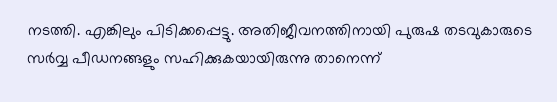നടത്തി. എങ്കിലും പിടിക്കപ്പെട്ടു. അതിജീവനത്തിനായി പുരുഷ തടവുകാരുടെ സര്‍വ്വ പീഡനങ്ങളും സഹിക്കുകയായിരുന്നു താനെന്ന്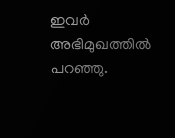ഇവര്‍ അഭിമുഖത്തില്‍ പറഞ്ഞു.